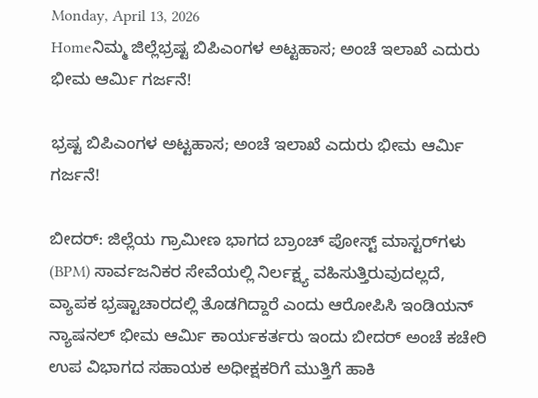Monday, April 13, 2026
Homeನಿಮ್ಮ ಜಿಲ್ಲೆಭ್ರಷ್ಟ ಬಿಪಿಎಂಗಳ ಅಟ್ಟಹಾಸ; ಅಂಚೆ ಇಲಾಖೆ ಎದುರು ಭೀಮ ಆರ್ಮಿ ಗರ್ಜನೆ!

ಭ್ರಷ್ಟ ಬಿಪಿಎಂಗಳ ಅಟ್ಟಹಾಸ; ಅಂಚೆ ಇಲಾಖೆ ಎದುರು ಭೀಮ ಆರ್ಮಿ ಗರ್ಜನೆ!

ಬೀದರ್: ಜಿಲ್ಲೆಯ ಗ್ರಾಮೀಣ ಭಾಗದ ಬ್ರಾಂಚ್ ಪೋಸ್ಟ್ ಮಾಸ್ಟರ್‌ಗಳು (BPM) ಸಾರ್ವಜನಿಕರ ಸೇವೆಯಲ್ಲಿ ನಿರ್ಲಕ್ಷ್ಯ ವಹಿಸುತ್ತಿರುವುದಲ್ಲದೆ, ವ್ಯಾಪಕ ಭ್ರಷ್ಟಾಚಾರದಲ್ಲಿ ತೊಡಗಿದ್ದಾರೆ ಎಂದು ಆರೋಪಿಸಿ ಇಂಡಿಯನ್ ನ್ಯಾಷನಲ್ ಭೀಮ ಆರ್ಮಿ ಕಾರ್ಯಕರ್ತರು ಇಂದು ಬೀದರ್ ಅಂಚೆ ಕಚೇರಿ ಉಪ ವಿಭಾಗದ ಸಹಾಯಕ ಅಧೀಕ್ಷಕರಿಗೆ ಮುತ್ತಿಗೆ ಹಾಕಿ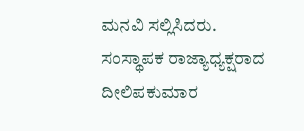ಮನವಿ ಸಲ್ಲಿಸಿದರು.
ಸಂಸ್ಥಾಪಕ ರಾಜ್ಯಾಧ್ಯಕ್ಷರಾದ ದೀಲಿಪಕುಮಾರ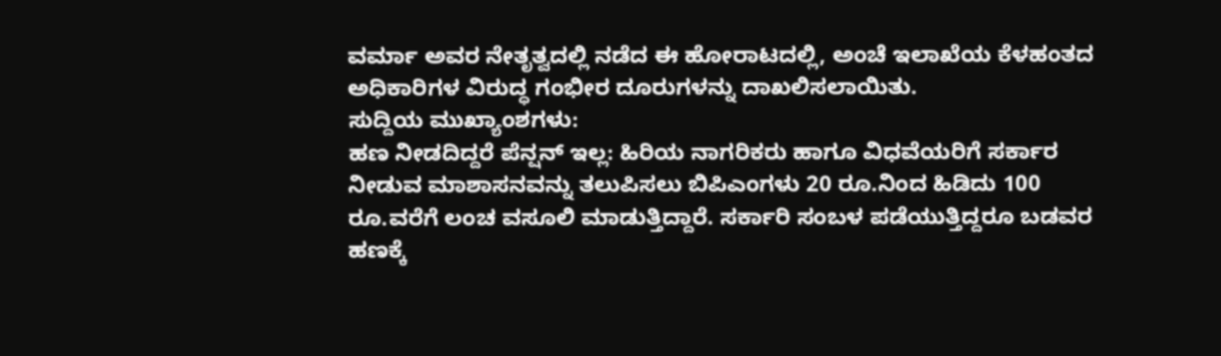ವರ್ಮಾ ಅವರ ನೇತೃತ್ವದಲ್ಲಿ ನಡೆದ ಈ ಹೋರಾಟದಲ್ಲಿ, ಅಂಚೆ ಇಲಾಖೆಯ ಕೆಳಹಂತದ ಅಧಿಕಾರಿಗಳ ವಿರುದ್ಧ ಗಂಭೀರ ದೂರುಗಳನ್ನು ದಾಖಲಿಸಲಾಯಿತು.
ಸುದ್ದಿಯ ಮುಖ್ಯಾಂಶಗಳು:
ಹಣ ನೀಡದಿದ್ದರೆ ಪೆನ್ಷನ್ ಇಲ್ಲ: ಹಿರಿಯ ನಾಗರಿಕರು ಹಾಗೂ ವಿಧವೆಯರಿಗೆ ಸರ್ಕಾರ ನೀಡುವ ಮಾಶಾಸನವನ್ನು ತಲುಪಿಸಲು ಬಿಪಿಎಂಗಳು 20 ರೂ.ನಿಂದ ಹಿಡಿದು 100 ರೂ.ವರೆಗೆ ಲಂಚ ವಸೂಲಿ ಮಾಡುತ್ತಿದ್ದಾರೆ. ಸರ್ಕಾರಿ ಸಂಬಳ ಪಡೆಯುತ್ತಿದ್ದರೂ ಬಡವರ ಹಣಕ್ಕೆ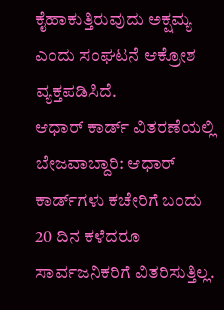ಕೈಹಾಕುತ್ತಿರುವುದು ಅಕ್ಷಮ್ಯ ಎಂದು ಸಂಘಟನೆ ಆಕ್ರೋಶ ವ್ಯಕ್ತಪಡಿಸಿದೆ.
ಆಧಾರ್ ಕಾರ್ಡ್ ವಿತರಣೆಯಲ್ಲಿ ಬೇಜವಾಬ್ದಾರಿ: ಆಧಾರ್ ಕಾರ್ಡ್‌ಗಳು ಕಚೇರಿಗೆ ಬಂದು 20 ದಿನ ಕಳೆದರೂ ಸಾರ್ವಜನಿಕರಿಗೆ ವಿತರಿಸುತ್ತಿಲ್ಲ.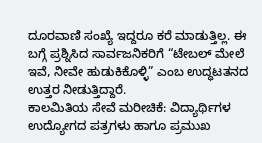ದೂರವಾಣಿ ಸಂಖ್ಯೆ ಇದ್ದರೂ ಕರೆ ಮಾಡುತ್ತಿಲ್ಲ. ಈ ಬಗ್ಗೆ ಪ್ರಶ್ನಿಸಿದ ಸಾರ್ವಜನಿಕರಿಗೆ “ಟೇಬಲ್ ಮೇಲೆ ಇವೆ, ನೀವೇ ಹುಡುಕಿಕೊಳ್ಳಿ” ಎಂಬ ಉದ್ಧಟತನದ ಉತ್ತರ ನೀಡುತ್ತಿದ್ದಾರೆ.
ಕಾಲಮಿತಿಯ ಸೇವೆ ಮರೀಚಿಕೆ: ವಿದ್ಯಾರ್ಥಿಗಳ ಉದ್ಯೋಗದ ಪತ್ರಗಳು ಹಾಗೂ ಪ್ರಮುಖ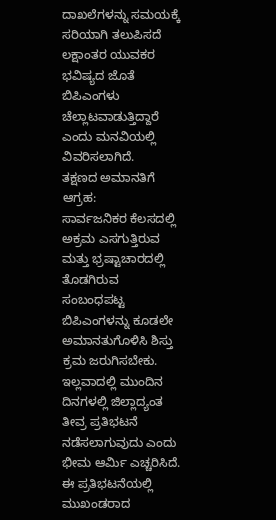ದಾಖಲೆಗಳನ್ನು ಸಮಯಕ್ಕೆ ಸರಿಯಾಗಿ ತಲುಪಿಸದೆ ಲಕ್ಷಾಂತರ ಯುವಕರ ಭವಿಷ್ಯದ ಜೊತೆ ಬಿಪಿಎಂಗಳು ಚೆಲ್ಲಾಟವಾಡುತ್ತಿದ್ದಾರೆ ಎಂದು ಮನವಿಯಲ್ಲಿ ವಿವರಿಸಲಾಗಿದೆ.
ತಕ್ಷಣದ ಅಮಾನತಿಗೆ ಆಗ್ರಹ:
ಸಾರ್ವಜನಿಕರ ಕೆಲಸದಲ್ಲಿ ಅಕ್ರಮ ಎಸಗುತ್ತಿರುವ ಮತ್ತು ಭ್ರಷ್ಟಾಚಾರದಲ್ಲಿ ತೊಡಗಿರುವ ಸಂಬಂಧಪಟ್ಟ ಬಿಪಿಎಂಗಳನ್ನು ಕೂಡಲೇ ಅಮಾನತುಗೊಳಿಸಿ ಶಿಸ್ತು ಕ್ರಮ ಜರುಗಿಸಬೇಕು. ಇಲ್ಲವಾದಲ್ಲಿ ಮುಂದಿನ ದಿನಗಳಲ್ಲಿ ಜಿಲ್ಲಾದ್ಯಂತ ತೀವ್ರ ಪ್ರತಿಭಟನೆ ನಡೆಸಲಾಗುವುದು ಎಂದು ಭೀಮ ಆರ್ಮಿ ಎಚ್ಚರಿಸಿದೆ.
ಈ ಪ್ರತಿಭಟನೆಯಲ್ಲಿ ಮುಖಂಡರಾದ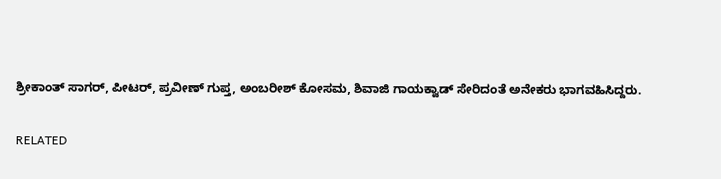ಶ್ರೀಕಾಂತ್ ಸಾಗರ್, ಪೀಟರ್, ಪ್ರವೀಣ್ ಗುಪ್ತ, ಅಂಬರೀಶ್ ಕೋಸಮ, ಶಿವಾಜಿ ಗಾಯಕ್ವಾಡ್ ಸೇರಿದಂತೆ ಅನೇಕರು ಭಾಗವಹಿಸಿದ್ದರು.

RELATED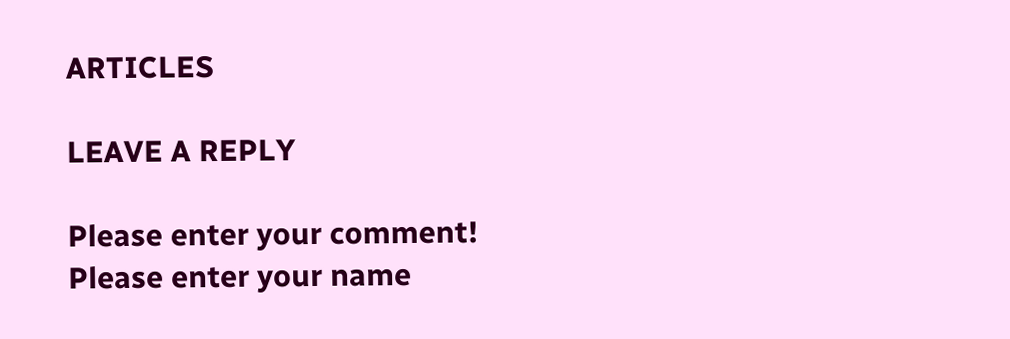ARTICLES

LEAVE A REPLY

Please enter your comment!
Please enter your name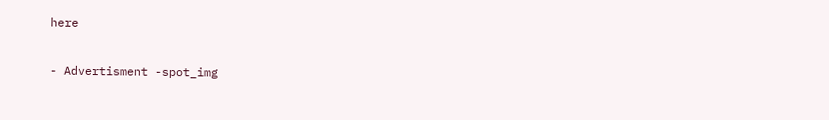here

- Advertisment -spot_img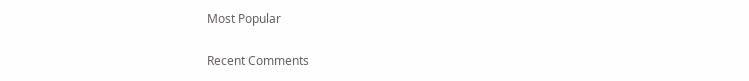Most Popular

Recent Comments